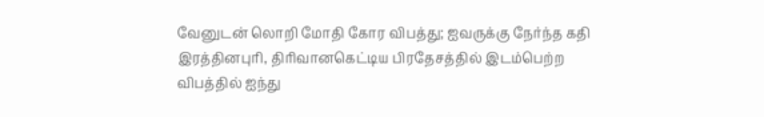வேனுடன் லொறி மோதி கோர விபத்து; ஐவருக்கு நேர்ந்த கதி
இரத்தினபுரி, திரிவானகெட்டிய பிரதேசத்தில் இடம்பெற்ற விபத்தில் ஐந்து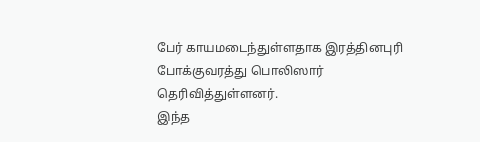பேர் காயமடைந்துள்ளதாக இரத்தினபுரி போக்குவரத்து பொலிஸார் தெரிவித்துள்ளனர்.
இந்த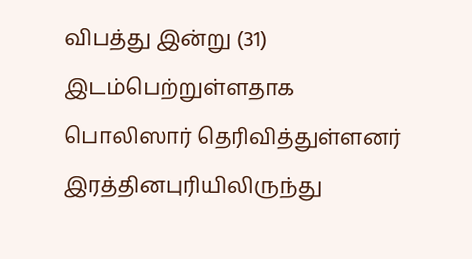விபத்து இன்று (31) இடம்பெற்றுள்ளதாக பொலிஸார் தெரிவித்துள்ளனர்
இரத்தினபுரியிலிருந்து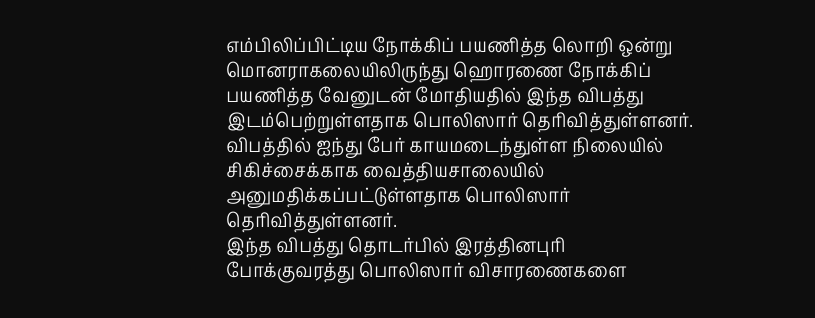எம்பிலிப்பிட்டிய நோக்கிப் பயணித்த லொறி ஒன்று மொனராகலையிலிருந்து ஹொரணை நோக்கிப் பயணித்த வேனுடன் மோதியதில் இந்த விபத்து இடம்பெற்றுள்ளதாக பொலிஸார் தெரிவித்துள்ளனர்.
விபத்தில் ஐந்து பேர் காயமடைந்துள்ள நிலையில் சிகிச்சைக்காக வைத்தியசாலையில் அனுமதிக்கப்பட்டுள்ளதாக பொலிஸார் தெரிவித்துள்ளனர்.
இந்த விபத்து தொடர்பில் இரத்தினபுரி போக்குவரத்து பொலிஸார் விசாரணைகளை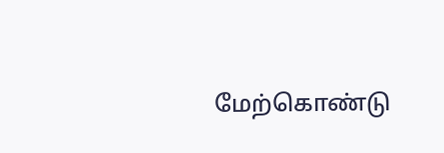மேற்கொண்டு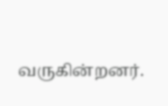வருகின்றனர்.